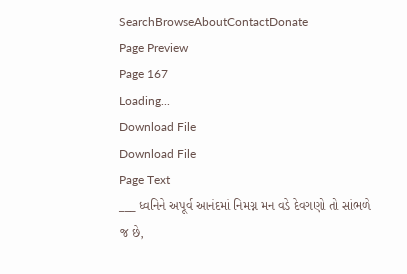SearchBrowseAboutContactDonate
Page Preview
Page 167
Loading...
Download File
Download File
Page Text
___ ધ્વનિને અપૂર્વ આનંદમાં નિમગ્ન મન વડે દેવગણો તો સાંભળે જ છે,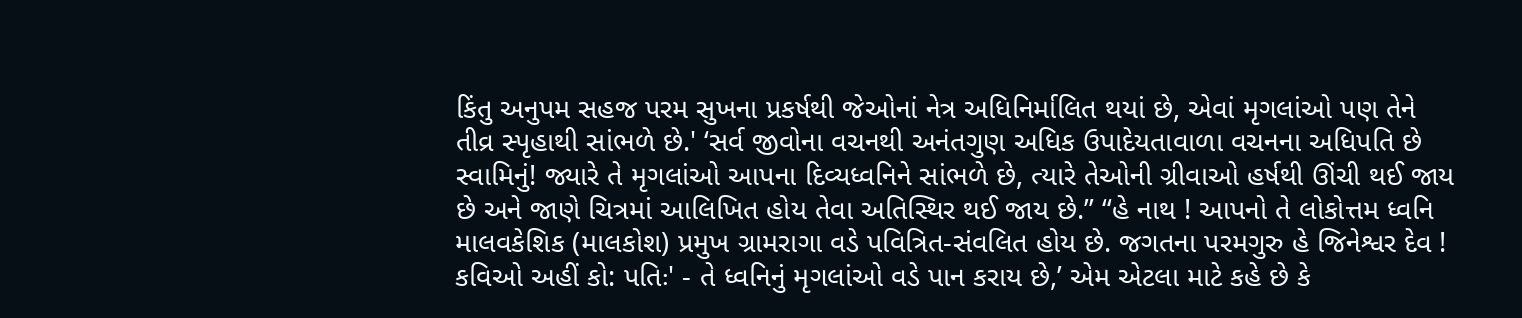કિંતુ અનુપમ સહજ પરમ સુખના પ્રકર્ષથી જેઓનાં નેત્ર અધિનિર્માલિત થયાં છે, એવાં મૃગલાંઓ પણ તેને તીવ્ર સ્પૃહાથી સાંભળે છે.' ‘સર્વ જીવોના વચનથી અનંતગુણ અધિક ઉપાદેયતાવાળા વચનના અધિપતિ છે સ્વામિનું! જ્યારે તે મૃગલાંઓ આપના દિવ્યધ્વનિને સાંભળે છે, ત્યારે તેઓની ગ્રીવાઓ હર્ષથી ઊંચી થઈ જાય છે અને જાણે ચિત્રમાં આલિખિત હોય તેવા અતિસ્થિર થઈ જાય છે.” “હે નાથ ! આપનો તે લોકોત્તમ ધ્વનિ માલવકેશિક (માલકોશ) પ્રમુખ ગ્રામરાગા વડે પવિત્રિત-સંવલિત હોય છે. જગતના પરમગુરુ હે જિનેશ્વર દેવ ! કવિઓ અહીં કો: પતિઃ' - તે ધ્વનિનું મૃગલાંઓ વડે પાન કરાય છે,’ એમ એટલા માટે કહે છે કે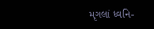મૃગલાં ધ્વનિ-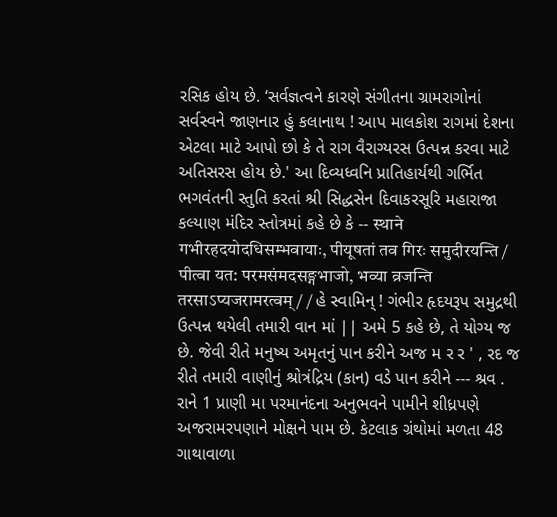રસિક હોય છે. ‘સર્વજ્ઞત્વને કારણે સંગીતના ગ્રામરાગોનાં સર્વસ્વને જાણનાર હું કલાનાથ ! આપ માલકોશ રાગમાં દેશના એટલા માટે આપો છો કે તે રાગ વૈરાગ્યરસ ઉત્પન્ન કરવા માટે અતિસરસ હોય છે.' આ દિવ્યધ્વનિ પ્રાતિહાર્યથી ગર્ભિત ભગવંતની સ્તુતિ કરતાં શ્રી સિદ્ધસેન દિવાકરસૂરિ મહારાજા કલ્યાણ મંદિર સ્તોત્રમાં કહે છે કે -- स्थाने गभीरहदयोदधिसम्भवायाः, पीयूषतां तव गिरः समुदीरयन्ति / पीत्वा यत: परमसंमदसङ्गभाजो, भव्या व्रजन्ति तरसाऽप्यजरामरत्वम् / / હે સ્વામિન્ ! ગંભીર હૃદયરૂપ સમુદ્રથી ઉત્પન્ન થયેલી તમારી વાન માં || અમે 5 કહે છે, તે યોગ્ય જ છે. જેવી રીતે મનુષ્ય અમૃતનું પાન કરીને અજ મ ર ર ' , રદ જ રીતે તમારી વાણીનું શ્રોત્રંદ્રિય (કાન) વડે પાન કરીને --- શ્રવ . રાને 1 પ્રાણી મા પરમાનંદના અનુભવને પામીને શીધ્રપણે અજરામરપણાને મોક્ષને પામ છે. કેટલાક ગ્રંથોમાં મળતા 48 ગાથાવાળા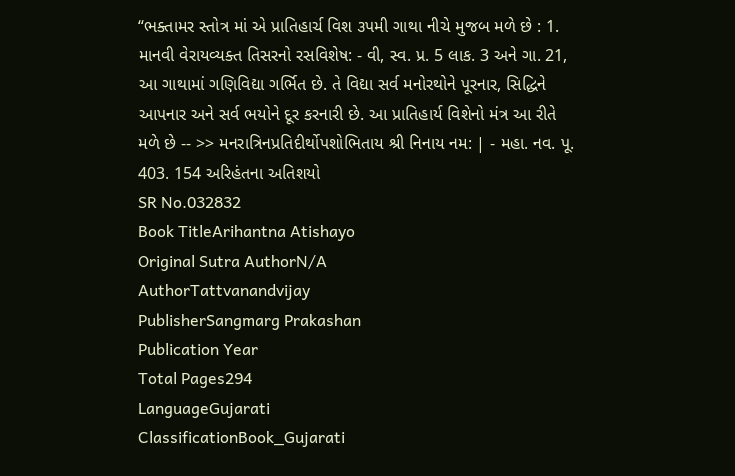“ભક્તામર સ્તોત્ર માં એ પ્રાતિહાર્ચ વિશ ૩પમી ગાથા નીચે મુજબ મળે છે : 1. માનવી વેરાયવ્યક્ત તિસરનો રસવિશેષ: - વી, સ્વ. પ્ર. 5 લાક. 3 અને ગા. 21, આ ગાથામાં ગણિવિદ્યા ગર્ભિત છે. તે વિદ્યા સર્વ મનોરથોને પૂરનાર, સિદ્ધિને આપનાર અને સર્વ ભયોને દૂર કરનારી છે. આ પ્રાતિહાર્ય વિશેનો મંત્ર આ રીતે મળે છે -- >> મનરાત્રિનપ્રતિદીર્થોપશોભિતાય શ્રી નિનાય નમ: | - મહા. નવ. પૂ. 403. 154 અરિહંતના અતિશયો
SR No.032832
Book TitleArihantna Atishayo
Original Sutra AuthorN/A
AuthorTattvanandvijay
PublisherSangmarg Prakashan
Publication Year
Total Pages294
LanguageGujarati
ClassificationBook_Gujarati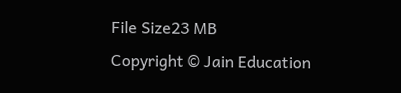File Size23 MB
Copyright © Jain Education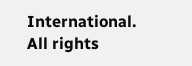International. All rights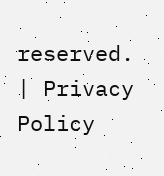reserved. | Privacy Policy